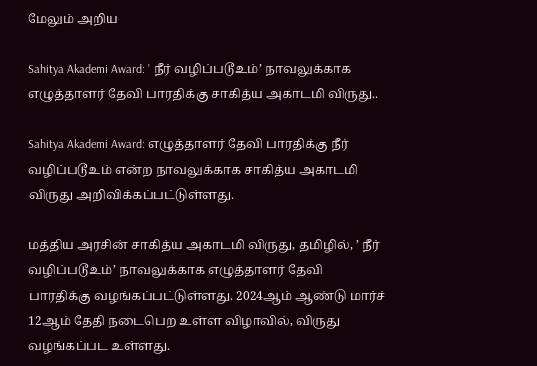மேலும் அறிய

Sahitya Akademi Award: ’ நீர் வழிப்படூஉம்’ நாவலுக்காக எழுத்தாளர் தேவி பாரதிக்கு சாகித்ய அகாடமி விருது..

Sahitya Akademi Award: எழுத்தாளர் தேவி பாரதிக்கு நீர் வழிப்படூஉம் என்ற நாவலுக்காக சாகித்ய அகாடமி விருது அறிவிக்கப்பட்டுள்ளது.

மத்திய அரசின் சாகித்ய அகாடமி விருது, தமிழில், ’ நீர் வழிப்படூஉம்’ நாவலுக்காக எழுத்தாளர் தேவி பாரதிக்கு வழங்கப்பட்டுள்ளது. 2024ஆம் ஆண்டு மார்ச் 12ஆம் தேதி நடைபெற உள்ள விழாவில், விருது வழங்கப்பட உள்ளது.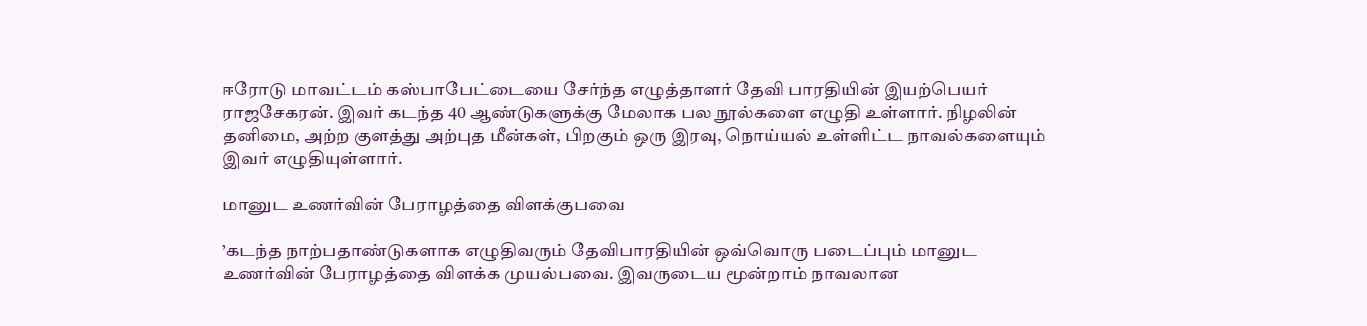ஈரோடு மாவட்டம் கஸ்பாபேட்டையை சேர்ந்த எழுத்தாளர் தேவி பாரதியின் இயற்பெயர் ராஜசேகரன். இவர் கடந்த 40 ஆண்டுகளுக்கு மேலாக பல நூல்களை எழுதி உள்ளார். நிழலின் தனிமை, அற்ற குளத்து அற்புத மீன்கள், பிறகும் ஒரு இரவு, நொய்யல் உள்ளிட்ட நாவல்களையும் இவர் எழுதியுள்ளார்.

மானுட உணர்வின் பேராழத்தை விளக்குபவை

’கடந்த நாற்பதாண்டுகளாக எழுதிவரும் தேவிபாரதியின் ஒவ்வொரு படைப்பும் மானுட உணர்வின் பேராழத்தை விளக்க முயல்பவை. இவருடைய மூன்றாம் நாவலான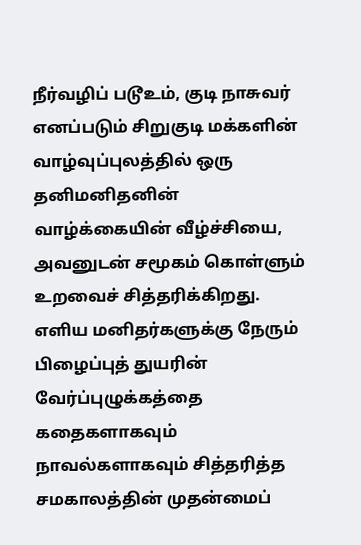நீர்வழிப் படூஉம், குடி நாசுவர் எனப்படும் சிறுகுடி மக்களின் வாழ்வுப்புலத்தில் ஒரு தனிமனிதனின் வாழ்க்கையின் வீழ்ச்சியை, அவனுடன் சமூகம் கொள்ளும் உறவைச் சித்தரிக்கிறது. எளிய மனிதர்களுக்கு நேரும் பிழைப்புத் துயரின் வேர்ப்புழுக்கத்தை கதைகளாகவும் நாவல்களாகவும் சித்தரித்த சமகாலத்தின் முதன்மைப்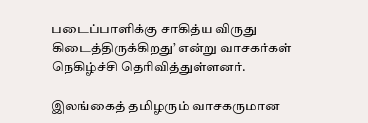படைப்பாளிக்கு சாகித்ய விருது கிடைத்திருக்கிறது’ என்று வாசகர்கள் நெகிழ்ச்சி தெரிவித்துள்ளனர்.

இலங்கைத் தமிழரும் வாசகருமான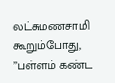லட்சுமணசாமி கூறும்போது, ’’பள்ளம் கண்ட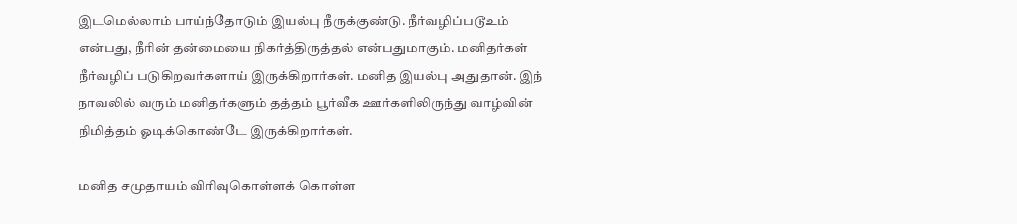இடமெல்லாம் பாய்ந்தோடும் இயல்பு நீருக்குண்டு. நீர்வழிப்படூஉம் என்பது, நீரின் தன்மையை நிகர்த்திருத்தல் என்பதுமாகும். மனிதர்கள் நீர்வழிப் படுகிறவர்களாய் இருக்கிறார்கள். மனித இயல்பு அதுதான். இந் நாவலில் வரும் மனிதர்களும் தத்தம் பூர்வீக ஊர்களிலிருந்து வாழ்வின் நிமித்தம் ஓடிக்கொண்டே இருக்கிறார்கள்.

மனித சமுதாயம் விரிவுகொள்ளக் கொள்ள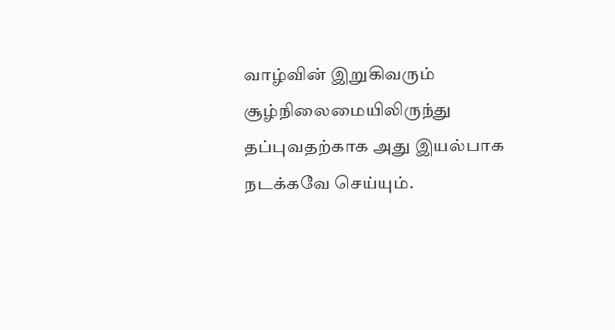வாழ்வின் இறுகிவரும் சூழ்நிலைமையிலிருந்து தப்புவதற்காக அது இயல்பாக நடக்கவே செய்யும்.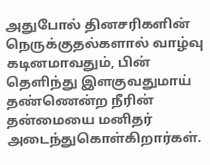அதுபோல் தினசரிகளின் நெருக்குதல்களால் வாழ்வு கடினமாவதும், பின் தெளிந்து இளகுவதுமாய் தண்ணென்ற நீரின் தன்மையை மனிதர் அடைந்துகொள்கிறார்கள்.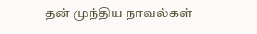தன் முந்திய நாவல்கள்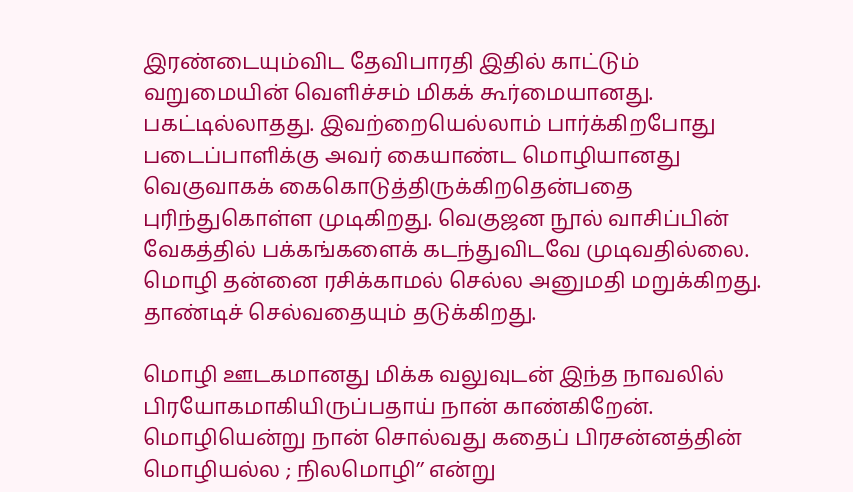இரண்டையும்விட தேவிபாரதி இதில் காட்டும் வறுமையின் வெளிச்சம் மிகக் கூர்மையானது. பகட்டில்லாதது. இவற்றையெல்லாம் பார்க்கிறபோது படைப்பாளிக்கு அவர் கையாண்ட மொழியானது வெகுவாகக் கைகொடுத்திருக்கிறதென்பதை புரிந்துகொள்ள முடிகிறது. வெகுஜன நூல் வாசிப்பின் வேகத்தில் பக்கங்களைக் கடந்துவிடவே முடிவதில்லை. மொழி தன்னை ரசிக்காமல் செல்ல அனுமதி மறுக்கிறது. தாண்டிச் செல்வதையும் தடுக்கிறது.

மொழி ஊடகமானது மிக்க வலுவுடன் இந்த நாவலில் பிரயோகமாகியிருப்பதாய் நான் காண்கிறேன். மொழியென்று நான் சொல்வது கதைப் பிரசன்னத்தின் மொழியல்ல ; நிலமொழி’’ என்று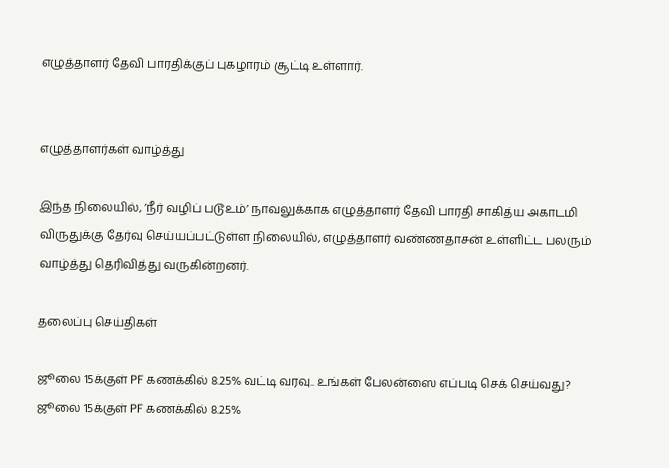எழுத்தாளர் தேவி பாரதிக்குப் புகழாரம் சூட்டி உள்ளார்.


எழுத்தாளர்கள் வாழ்த்து

இந்த நிலையில், ’நீர் வழிப் படூஉம்’ நாவலுக்காக எழுத்தாளர் தேவி பாரதி சாகித்ய அகாடமி விருதுக்கு தேர்வு செய்யப்பட்டுள்ள நிலையில், எழுத்தாளர் வண்ணதாசன் உள்ளிட்ட பலரும் வாழ்த்து தெரிவித்து வருகின்றனர்.

தலைப்பு செய்திகள்

ஜூலை 15க்குள் PF கணக்கில் 8.25% வட்டி வரவு.. உங்கள் பேலன்ஸை எப்படி செக் செய்வது?
ஜூலை 15க்குள் PF கணக்கில் 8.25%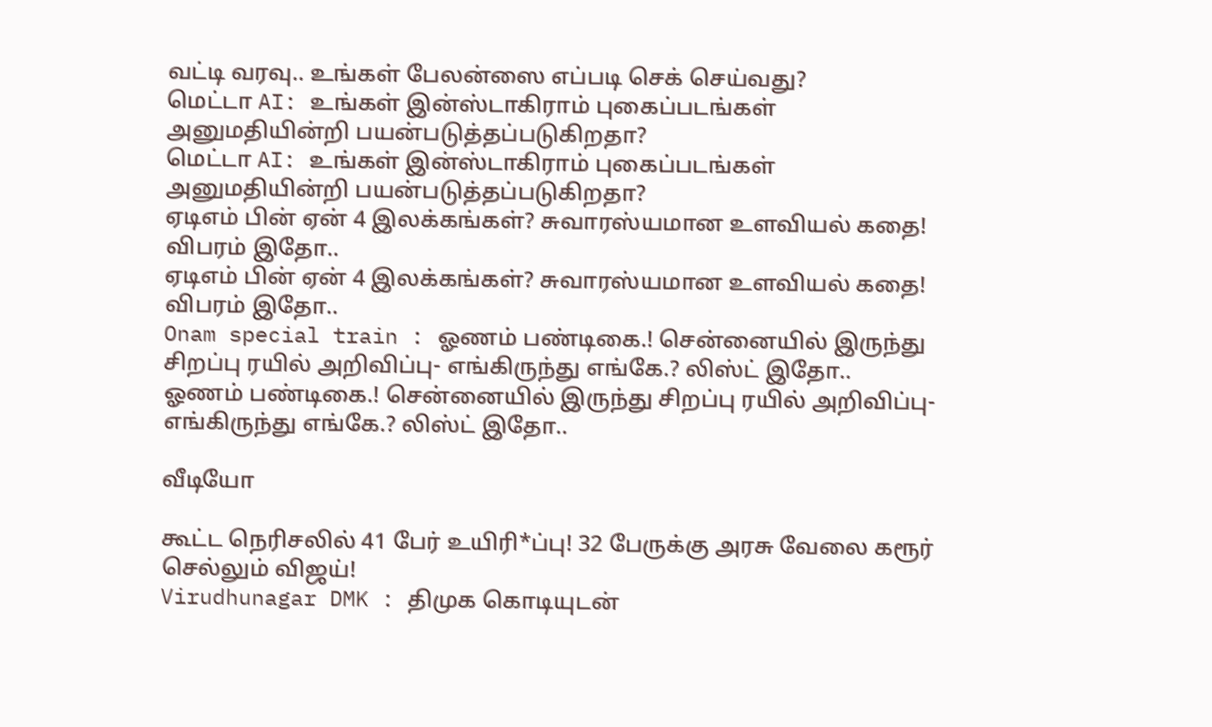வட்டி வரவு.. உங்கள் பேலன்ஸை எப்படி செக் செய்வது?
மெட்டா AI: உங்கள் இன்ஸ்டாகிராம் புகைப்படங்கள் அனுமதியின்றி பயன்படுத்தப்படுகிறதா?
மெட்டா AI: உங்கள் இன்ஸ்டாகிராம் புகைப்படங்கள் அனுமதியின்றி பயன்படுத்தப்படுகிறதா?
ஏடிஎம் பின் ஏன் 4 இலக்கங்கள்? சுவாரஸ்யமான உளவியல் கதை! விபரம் இதோ..
ஏடிஎம் பின் ஏன் 4 இலக்கங்கள்? சுவாரஸ்யமான உளவியல் கதை! விபரம் இதோ..
Onam special train : ஓணம் பண்டிகை.! சென்னையில் இருந்து சிறப்பு ரயில் அறிவிப்பு- எங்கிருந்து எங்கே.? லிஸ்ட் இதோ..
ஓணம் பண்டிகை.! சென்னையில் இருந்து சிறப்பு ரயில் அறிவிப்பு- எங்கிருந்து எங்கே.? லிஸ்ட் இதோ..

வீடியோ

கூட்ட நெரிசலில் 41 பேர் உயிரி*ப்பு! 32 பேருக்கு அரசு வேலை கரூர் செல்லும் விஜய்!
Virudhunagar DMK : திமுக கொடியுடன்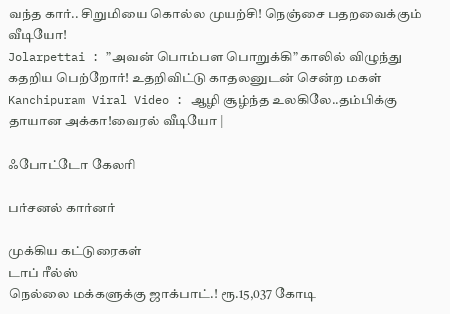வந்த கார்.. சிறுமியை கொல்ல முயற்சி! நெஞ்சை பதறவைக்கும் வீடியோ!
Jolarpettai : ”அவன் பொம்பள பொறுக்கி” காலில் விழுந்து கதறிய பெற்றோர்! உதறிவிட்டு காதலனுடன் சென்ற மகள்
Kanchipuram Viral Video : ஆழி சூழ்ந்த உலகிலே..தம்பிக்கு தாயான அக்கா!வைரல் வீடியோ |

ஃபோட்டோ கேலரி

பர்சனல் கார்னர்

முக்கிய கட்டுரைகள்
டாப் ரீல்ஸ்
நெல்லை மக்களுக்கு ஜாக்பாட்.! ரூ.15,037 கோடி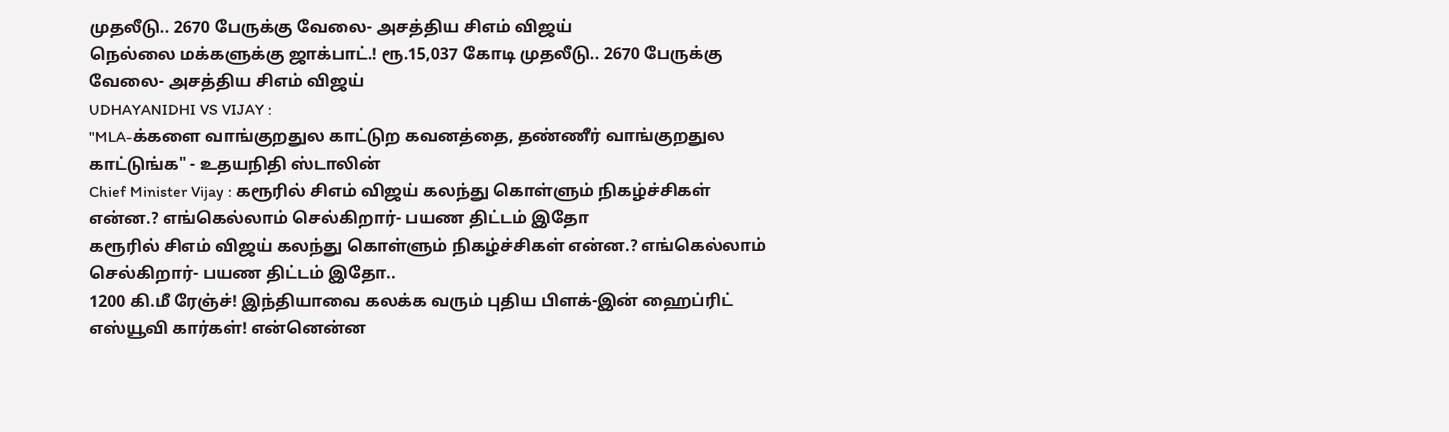முதலீடு.. 2670 பேருக்கு வேலை- அசத்திய சிஎம் விஜய்
நெல்லை மக்களுக்கு ஜாக்பாட்.! ரூ.15,037 கோடி முதலீடு.. 2670 பேருக்கு வேலை- அசத்திய சிஎம் விஜய்
UDHAYANIDHI VS VIJAY :
"MLA-க்களை வாங்குறதுல காட்டுற கவனத்தை, தண்ணீர் வாங்குறதுல காட்டுங்க" - உதயநிதி ஸ்டாலின்
Chief Minister Vijay : கரூரில் சிஎம் விஜய் கலந்து கொள்ளும் நிகழ்ச்சிகள் என்ன.? எங்கெல்லாம் செல்கிறார்- பயண திட்டம் இதோ
கரூரில் சிஎம் விஜய் கலந்து கொள்ளும் நிகழ்ச்சிகள் என்ன.? எங்கெல்லாம் செல்கிறார்- பயண திட்டம் இதோ..
1200 கி.மீ ரேஞ்ச்! இந்தியாவை கலக்க வரும் புதிய பிளக்-இன் ஹைப்ரிட் எஸ்யூவி கார்கள்! என்னென்ன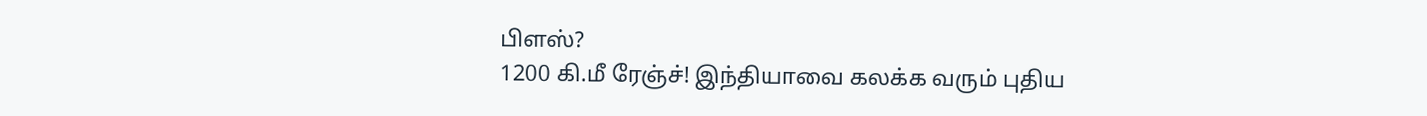பிளஸ்?
1200 கி.மீ ரேஞ்ச்! இந்தியாவை கலக்க வரும் புதிய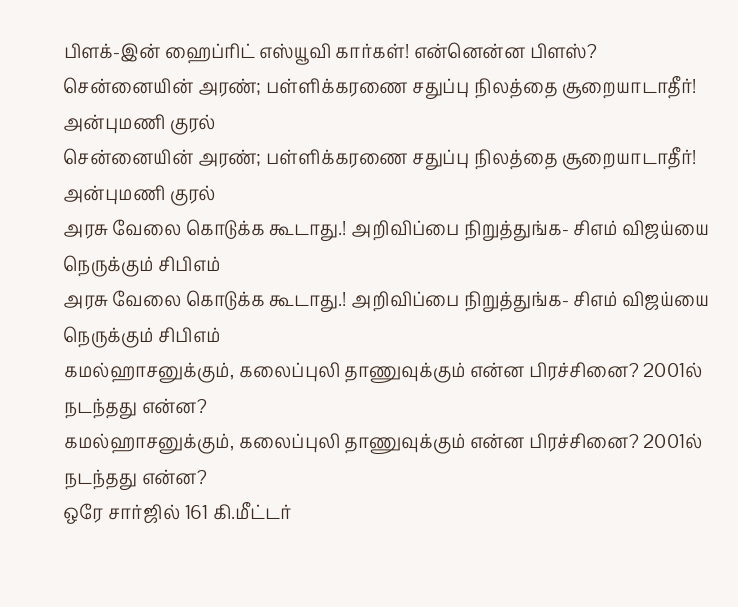பிளக்-இன் ஹைப்ரிட் எஸ்யூவி கார்கள்! என்னென்ன பிளஸ்?
சென்னையின் அரண்; பள்ளிக்கரணை சதுப்பு நிலத்தை சூறையாடாதீர்! அன்புமணி குரல்
சென்னையின் அரண்; பள்ளிக்கரணை சதுப்பு நிலத்தை சூறையாடாதீர்! அன்புமணி குரல்
அரசு வேலை கொடுக்க கூடாது.! அறிவிப்பை நிறுத்துங்க- சிஎம் விஜய்யை நெருக்கும் சிபிஎம்
அரசு வேலை கொடுக்க கூடாது.! அறிவிப்பை நிறுத்துங்க- சிஎம் விஜய்யை நெருக்கும் சிபிஎம்
கமல்ஹாசனுக்கும், கலைப்புலி தாணுவுக்கும் என்ன பிரச்சினை? 2001ல் நடந்தது என்ன?
கமல்ஹாசனுக்கும், கலைப்புலி தாணுவுக்கும் என்ன பிரச்சினை? 2001ல் நடந்தது என்ன?
ஒரே சார்ஜில் 161 கி.மீட்டர்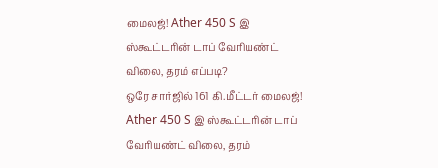மைலஜ்! Ather 450 S இ ஸ்கூட்டரின் டாப் வேரியண்ட் விலை, தரம் எப்படி?
ஒரே சார்ஜில் 161 கி.மீட்டர் மைலஜ்! Ather 450 S இ ஸ்கூட்டரின் டாப் வேரியண்ட் விலை, தரம்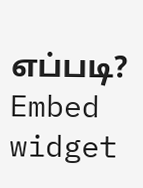எப்படி?
Embed widget